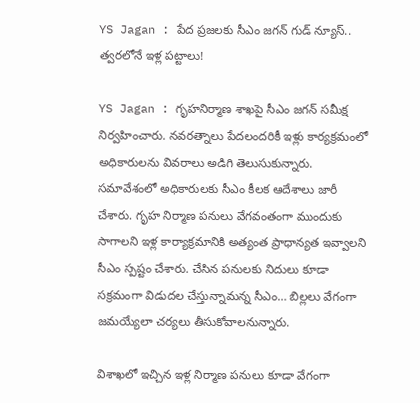YS Jagan : పేద ప్రజలకు సీఎం జగన్ గుడ్ న్యూస్.. త్వరలోనే ఇళ్ల పట్టాలు!

YS Jagan : గృహనిర్మాణ శాఖపై సీఎం జగన్ సమీక్ష నిర్వహించారు. నవరత్నాలు పేదలందరికీ ఇళ్లు కార్యక్రమంలో అధికారులను వివరాలు అడిగి తెలుసుకున్నారు. సమావేశంలో అధికారులకు సీఎం కీలక ఆదేశాలు జారీ చేశారు. గృహ నిర్మాణ పనులు వేగవంతంగా ముందుకు సాగాలని ఇళ్ల కార్యాక్రమానికి అత్యంత ప్రాధాన్యత ఇవ్వాలని సీఎం స్పష్టం చేశారు. చేసిన పనులకు నిదులు కూడా సక్రమంగా విడుదల చేస్తున్నామన్న సీఎం… బిల్లలు వేగంగా జమయ్యేలా చర్యలు తీసుకోవాలనున్నారు.

విశాఖలో ఇచ్చిన ఇళ్ల నిర్మాణ పనులు కూడా వేగంగా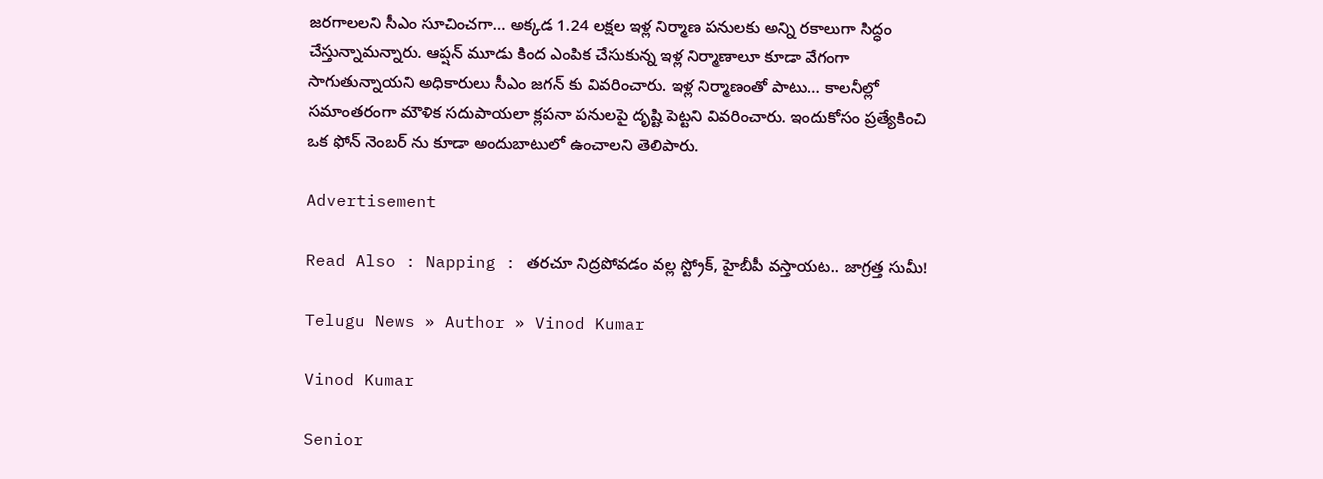జరగాలలని సీఎం సూచించగా… అక్కడ 1.24 లక్షల ఇళ్ల నిర్మాణ పనులకు అన్ని రకాలుగా సిద్ధం చేస్తున్నామన్నారు. ఆప్షన్ మూడు కింద ఎంపిక చేసుకున్న ఇళ్ల నిర్మాణాలూ కూడా వేగంగా సాగుతున్నాయని అధికారులు సీఎం జగన్ కు వివరించారు. ఇళ్ల నిర్మాణంతో పాటు… కాలనీల్లో సమాంతరంగా మౌళిక సదుపాయలా క్లపనా పనులపై దృష్టి పెట్టని వివరించారు. ఇందుకోసం ప్రత్యేకించి ఒక ఫోన్ నెంబర్ ను కూడా అందుబాటులో ఉంచాలని తెలిపారు.

Advertisement

Read Also : Napping : తరచూ నిద్రపోవడం వల్ల స్ట్రోక్, హైబీపీ వస్తాయట.. జాగ్రత్త సుమీ!

Telugu News » Author » Vinod Kumar

Vinod Kumar

Senior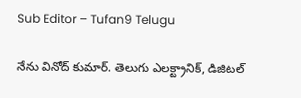Sub Editor – Tufan9 Telugu

నేను వినోద్ కుమార్. తెలుగు ఎలక్ట్రానిక్, డిజిటల్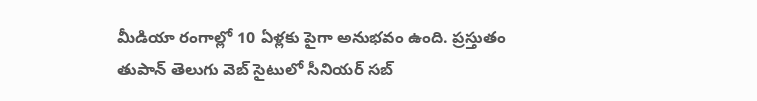మీడియా రంగాల్లో 10 ఏళ్లకు పైగా అనుభవం ఉంది. ప్రస్తుతం తుపాన్ తెలుగు వెబ్ సైటులో సీనియర్ సబ్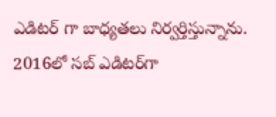ఎడిటర్ గా బాధ్యతలు నిర్వర్తిస్తున్నాను. 2016లో సబ్ ఎడిటర్‌గా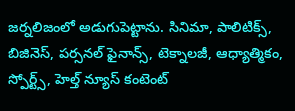జర్నలిజంలో అడుగుపెట్టాను. సినిమా, పాలిటిక్స్, బిజినెస్, పర్సనల్ ఫైనాన్స్, టెక్నాలజీ, ఆధ్యాత్మికం, స్పోర్ట్స్, హెల్త్ న్యూస్ కంటెంట్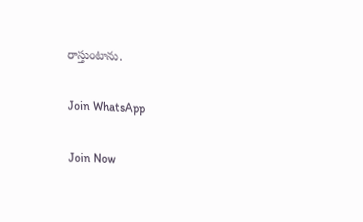రాస్తుంటాను.

Join WhatsApp

Join Now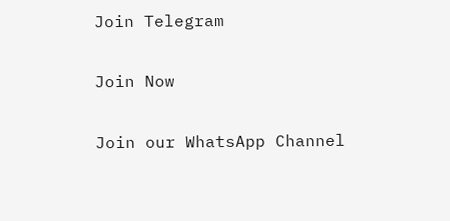Join Telegram

Join Now

Join our WhatsApp Channel